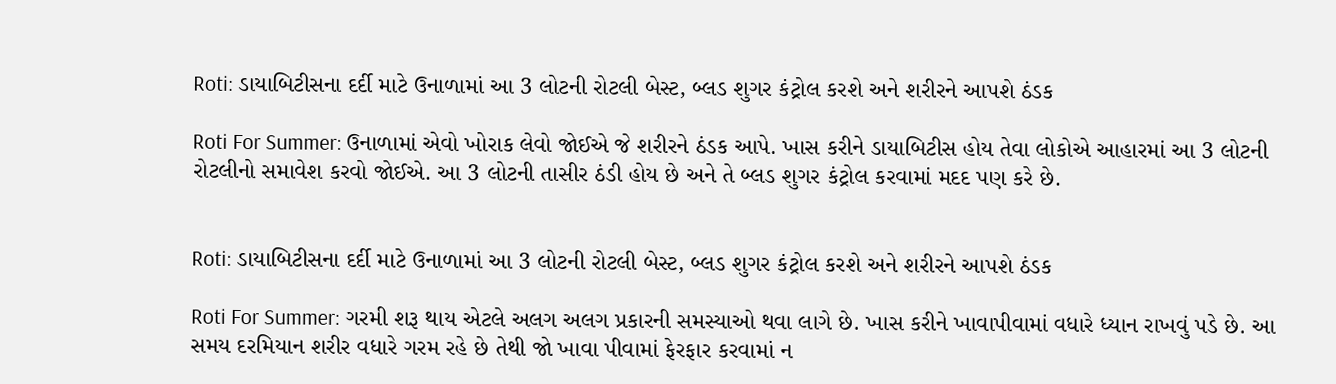Roti: ડાયાબિટીસના દર્દી માટે ઉનાળામાં આ 3 લોટની રોટલી બેસ્ટ, બ્લડ શુગર કંટ્રોલ કરશે અને શરીરને આપશે ઠંડક

Roti For Summer: ઉનાળામાં એવો ખોરાક લેવો જોઈએ જે શરીરને ઠંડક આપે. ખાસ કરીને ડાયાબિટીસ હોય તેવા લોકોએ આહારમાં આ 3 લોટની રોટલીનો સમાવેશ કરવો જોઈએ. આ 3 લોટની તાસીર ઠંડી હોય છે અને તે બ્લડ શુગર કંટ્રોલ કરવામાં મદદ પણ કરે છે.


Roti: ડાયાબિટીસના દર્દી માટે ઉનાળામાં આ 3 લોટની રોટલી બેસ્ટ, બ્લડ શુગર કંટ્રોલ કરશે અને શરીરને આપશે ઠંડક

Roti For Summer: ગરમી શરૂ થાય એટલે અલગ અલગ પ્રકારની સમસ્યાઓ થવા લાગે છે. ખાસ કરીને ખાવાપીવામાં વધારે ધ્યાન રાખવું પડે છે. આ સમય દરમિયાન શરીર વધારે ગરમ રહે છે તેથી જો ખાવા પીવામાં ફેરફાર કરવામાં ન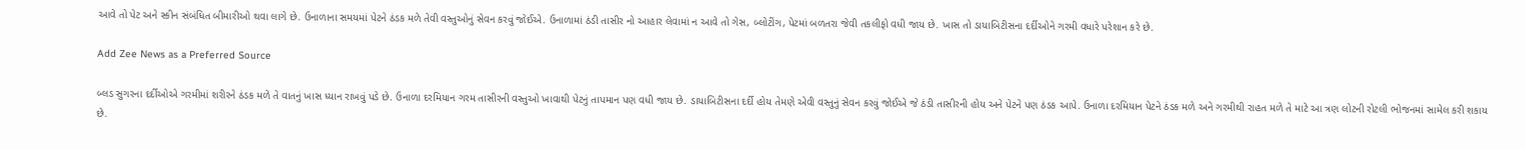આવે તો પેટ અને સ્કીન સંબંધિત બીમારીઓ થવા લાગે છે. ઉનાળાના સમયમાં પેટને ઠંડક મળે તેવી વસ્તુઓનું સેવન કરવું જોઈએ. ઉનાળામાં ઠંડી તાસીર નો આહાર લેવામાં ન આવે તો ગેસ, બ્લોટીંગ, પેટમાં બળતરા જેવી તકલીફો વધી જાય છે. ખાસ તો ડાયાબિટીસના દર્દીઓને ગરમી વધારે પરેશાન કરે છે.

Add Zee News as a Preferred Source

બ્લડ સુગરના દર્દીઓએ ગરમીમાં શરીરને ઠંડક મળે તે વાતનું ખાસ ધ્યાન રાખવું પડે છે. ઉનાળા દરમિયાન ગરમ તાસીરની વસ્તુઓ ખાવાથી પેટનું તાપમાન પણ વધી જાય છે. ડાયાબિટીસના દર્દી હોય તેમણે એવી વસ્તુનું સેવન કરવું જોઈએ જે ઠંડી તાસીરની હોય અને પેટને પણ ઠંડક આપે. ઉનાળા દરમિયાન પેટને ઠંડક મળે અને ગરમીથી રાહત મળે તે માટે આ ત્રણ લોટની રોટલી ભોજનમાં સામેલ કરી શકાય છે.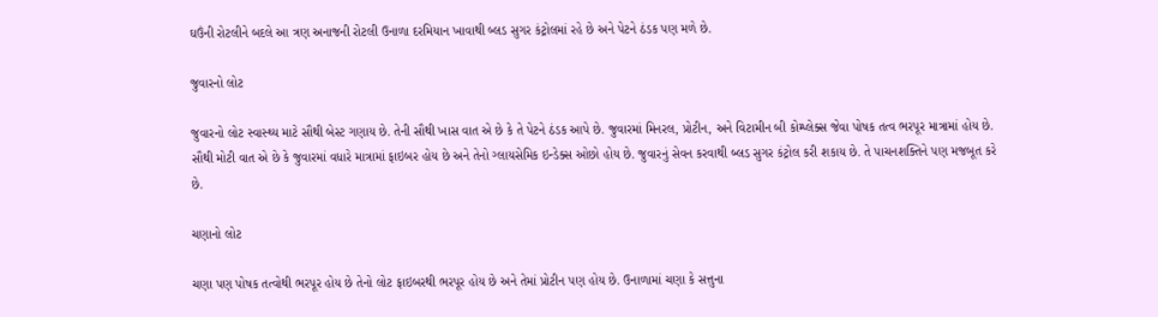ઘઉંની રોટલીને બદલે આ ત્રણ અનાજની રોટલી ઉનાળા દરમિયાન ખાવાથી બ્લડ સુગર કંટ્રોલમાં રહે છે અને પેટને ઠંડક પણ મળે છે.

જુવારનો લોટ

જુવારનો લોટ સ્વાસ્થ્ય માટે સૌથી બેસ્ટ ગણાય છે. તેની સૌથી ખાસ વાત એ છે કે તે પેટને ઠંડક આપે છે. જુવારમાં મિનરલ, પ્રોટીન, અને વિટામીન બી કોમ્પ્લેક્સ જેવા પોષક તત્વ ભરપૂર માત્રામાં હોય છે. સૌથી મોટી વાત એ છે કે જુવારમાં વધારે માત્રામાં ફાઇબર હોય છે અને તેનો ગ્લાયસેમિક ઇન્ડેક્સ ઓછો હોય છે. જુવારનું સેવન કરવાથી બ્લડ સુગર કંટ્રોલ કરી શકાય છે. તે પાચનશક્તિને પણ મજબૂત કરે છે.

ચણાનો લોટ

ચણા પણ પોષક તત્વોથી ભરપૂર હોય છે તેનો લોટ ફાઇબરથી ભરપૂર હોય છે અને તેમાં પ્રોટીન પણ હોય છે. ઉનાળામાં ચણા કે સત્તુના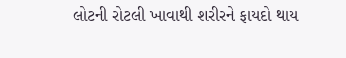લોટની રોટલી ખાવાથી શરીરને ફાયદો થાય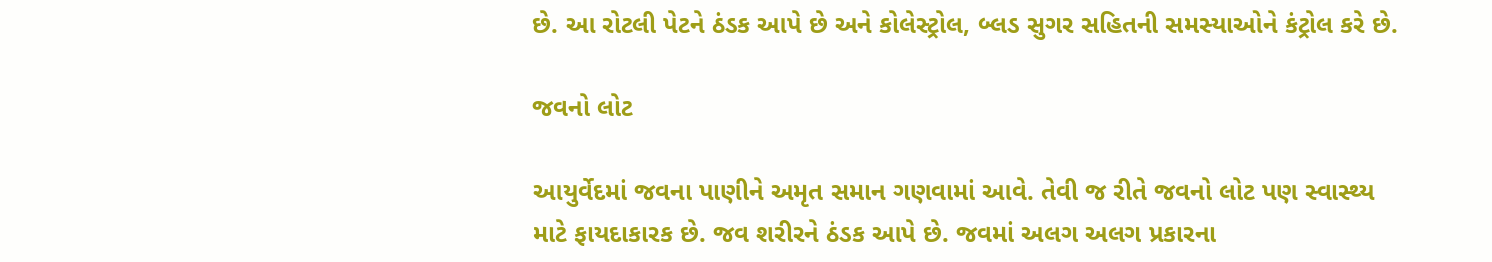છે. આ રોટલી પેટને ઠંડક આપે છે અને કોલેસ્ટ્રોલ, બ્લડ સુગર સહિતની સમસ્યાઓને કંટ્રોલ કરે છે.

જવનો લોટ

આયુર્વેદમાં જવના પાણીને અમૃત સમાન ગણવામાં આવે. તેવી જ રીતે જવનો લોટ પણ સ્વાસ્થ્ય માટે ફાયદાકારક છે. જવ શરીરને ઠંડક આપે છે. જવમાં અલગ અલગ પ્રકારના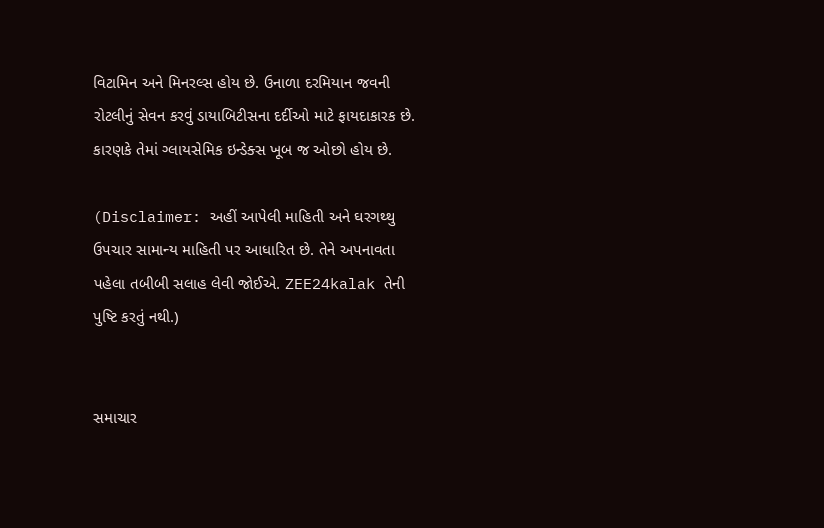વિટામિન અને મિનરલ્સ હોય છે. ઉનાળા દરમિયાન જવની રોટલીનું સેવન કરવું ડાયાબિટીસના દર્દીઓ માટે ફાયદાકારક છે. કારણકે તેમાં ગ્લાયસેમિક ઇન્ડેક્સ ખૂબ જ ઓછો હોય છે.

(Disclaimer: અહીં આપેલી માહિતી અને ઘરગથ્થુ ઉપચાર સામાન્ય માહિતી પર આધારિત છે. તેને અપનાવતા પહેલા તબીબી સલાહ લેવી જોઈએ. ZEE24kalak તેની પુષ્ટિ કરતું નથી.)


સમાચાર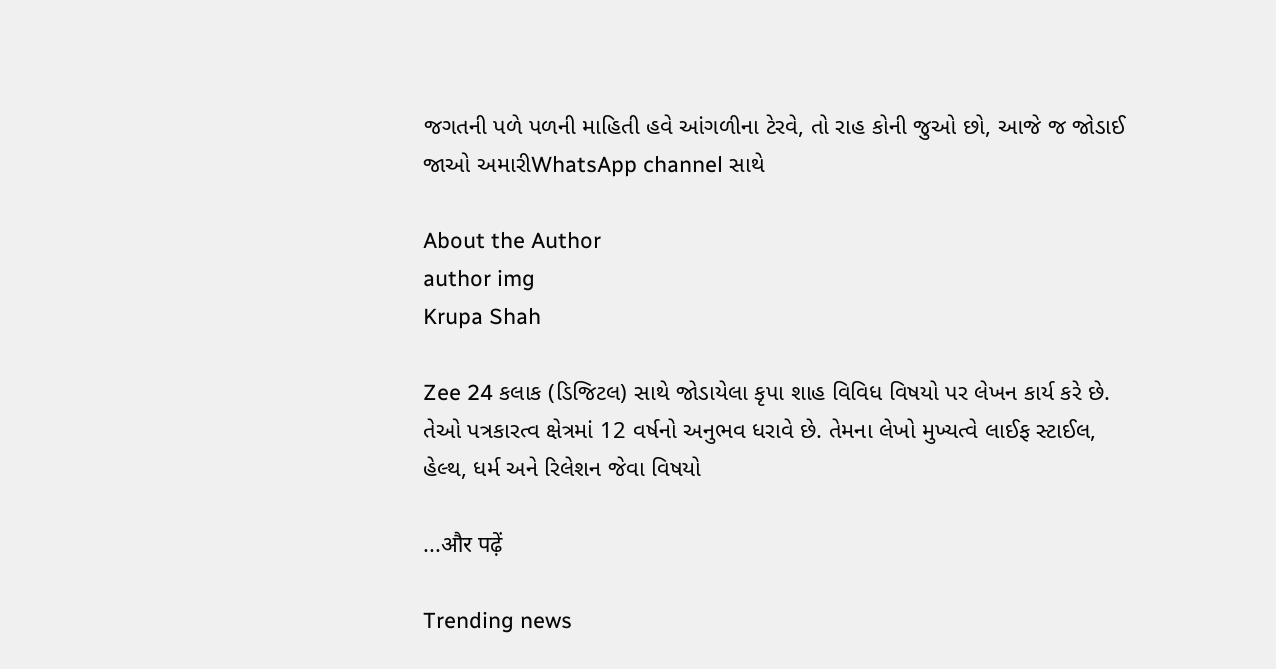જગતની પળે પળની માહિતી હવે આંગળીના ટેરવે, તો રાહ કોની જુઓ છો, આજે જ જોડાઈ જાઓ અમારીWhatsApp channel સાથે

About the Author
author img
Krupa Shah

Zee 24 કલાક (ડિજિટલ) સાથે જોડાયેલા કૃપા શાહ વિવિધ વિષયો પર લેખન કાર્ય કરે છે. તેઓ પત્રકારત્વ ક્ષેત્રમાં 12 વર્ષનો અનુભવ ધરાવે છે. તેમના લેખો મુખ્યત્વે લાઈફ સ્ટાઈલ, હેલ્થ, ધર્મ અને રિલેશન જેવા વિષયો

...और पढ़ें

Trending news